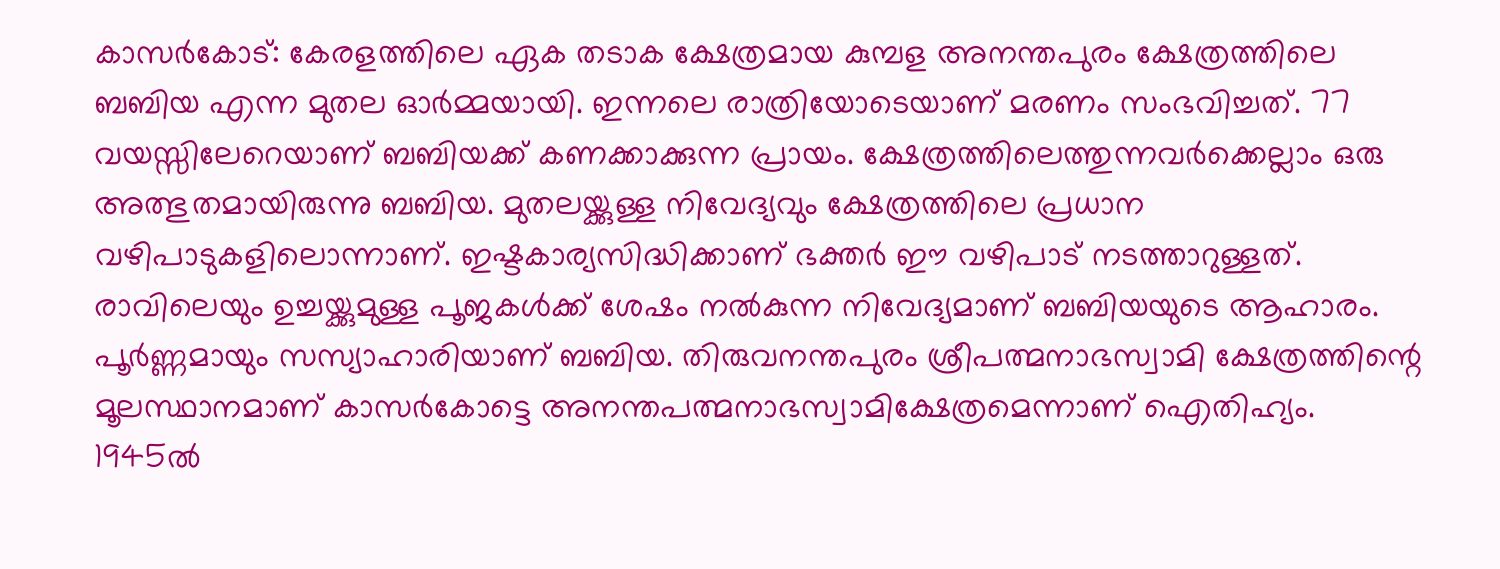കാസർകോട്: കേരളത്തിലെ ഏക തടാക ക്ഷേത്രമായ കുമ്പള അനന്തപുരം ക്ഷേത്രത്തിലെ ബബിയ എന്ന മുതല ഓർമ്മയായി. ഇന്നലെ രാത്രിയോടെയാണ് മരണം സംഭവിച്ചത്. 77 വയസ്സിലേറെയാണ് ബബിയക്ക് കണക്കാക്കുന്ന പ്രായം. ക്ഷേത്രത്തിലെത്തുന്നവർക്കെല്ലാം ഒരു അത്ഭുതമായിരുന്നു ബബിയ. മുതലയ്ക്കുള്ള നിവേദ്യവും ക്ഷേത്രത്തിലെ പ്രധാന വഴിപാടുകളിലൊന്നാണ്. ഇഷ്ടകാര്യസിദ്ധിക്കാണ് ഭക്തർ ഈ വഴിപാട് നടത്താറുള്ളത്.
രാവിലെയും ഉച്ചയ്ക്കുമുള്ള പൂജകൾക്ക് ശേഷം നൽകുന്ന നിവേദ്യമാണ് ബബിയയുടെ ആഹാരം. പൂർണ്ണമായും സസ്യാഹാരിയാണ് ബബിയ. തിരുവനന്തപുരം ശ്രീപത്മനാഭസ്വാമി ക്ഷേത്രത്തിന്റെ മൂലസ്ഥാനമാണ് കാസർകോട്ടെ അനന്തപത്മനാഭസ്വാമിക്ഷേത്രമെന്നാണ് ഐതിഹ്യം. 1945ൽ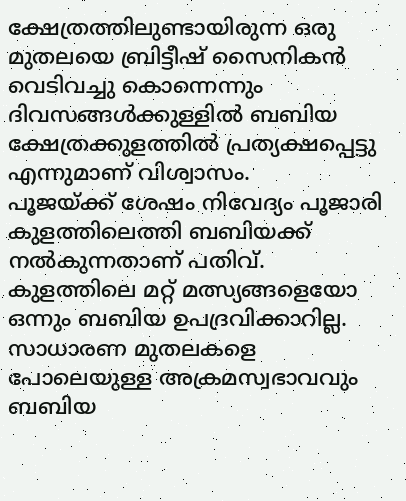ക്ഷേത്രത്തിലുണ്ടായിരുന്ന ഒരു മുതലയെ ബ്രിട്ടീഷ് സൈനികൻ വെടിവച്ചു കൊന്നെന്നും ദിവസങ്ങൾക്കുള്ളിൽ ബബിയ ക്ഷേത്രക്കുളത്തിൽ പ്രത്യക്ഷപ്പെട്ടു എന്നുമാണ് വിശ്വാസം.
പൂജയ്ക്ക് ശേഷം നിവേദ്യം പൂജാരി കുളത്തിലെത്തി ബബിയക്ക് നൽകുന്നതാണ് പതിവ്. കുളത്തിലെ മറ്റ് മത്സ്യങ്ങളെയോ ഒന്നും ബബിയ ഉപദ്രവിക്കാറില്ല. സാധാരണ മുതലകളെ പോലെയുള്ള അക്രമസ്വഭാവവും ബബിയ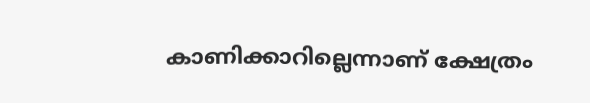കാണിക്കാറില്ലെന്നാണ് ക്ഷേത്രം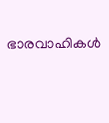ഭാരവാഹികൾ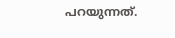പറയുന്നത്.